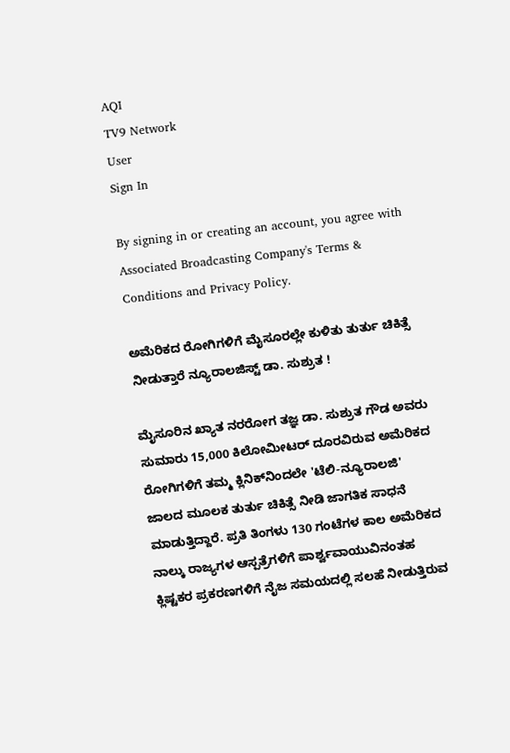AQI
TV9 Network
User
Sign In

By signing in or creating an account, you agree with Associated Broadcasting Company's Terms & Conditions and Privacy Policy.

ಅಮೆರಿಕದ ರೋಗಿಗಳಿಗೆ ಮೈಸೂರಲ್ಲೇ ಕುಳಿತು ತುರ್ತು ಚಿಕಿತ್ಸೆ ನೀಡುತ್ತಾರೆ ನ್ಯೂರಾಲಜಿಸ್ಟ್ ಡಾ. ಸುಶ್ರುತ !

ಮೈಸೂರಿನ ಖ್ಯಾತ ನರರೋಗ ತಜ್ಞ ಡಾ. ಸುಶ್ರುತ ಗೌಡ ಅವರು ಸುಮಾರು 15,000 ಕಿಲೋಮೀಟರ್ ದೂರವಿರುವ ಅಮೆರಿಕದ ರೋಗಿಗಳಿಗೆ ತಮ್ಮ ಕ್ಲಿನಿಕ್‌ನಿಂದಲೇ 'ಟೆಲಿ-ನ್ಯೂರಾಲಜಿ' ಜಾಲದ ಮೂಲಕ ತುರ್ತು ಚಿಕಿತ್ಸೆ ನೀಡಿ ಜಾಗತಿಕ ಸಾಧನೆ ಮಾಡುತ್ತಿದ್ದಾರೆ. ಪ್ರತಿ ತಿಂಗಳು 130 ಗಂಟೆಗಳ ಕಾಲ ಅಮೆರಿಕದ ನಾಲ್ಕು ರಾಜ್ಯಗಳ ಆಸ್ಪತ್ರೆಗಳಿಗೆ ಪಾರ್ಶ್ವವಾಯುವಿನಂತಹ ಕ್ಲಿಷ್ಟಕರ ಪ್ರಕರಣಗಳಿಗೆ ನೈಜ ಸಮಯದಲ್ಲಿ ಸಲಹೆ ನೀಡುತ್ತಿರುವ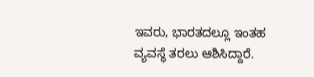ಇವರು, ಭಾರತದಲ್ಲೂ ಇಂತಹ ವ್ಯವಸ್ಥೆ ತರಲು ಆಶಿಸಿದ್ದಾರೆ.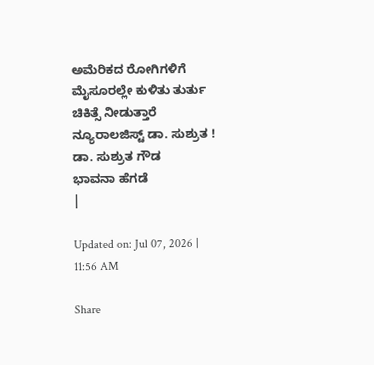ಅಮೆರಿಕದ ರೋಗಿಗಳಿಗೆ ಮೈಸೂರಲ್ಲೇ ಕುಳಿತು ತುರ್ತು ಚಿಕಿತ್ಸೆ ನೀಡುತ್ತಾರೆ ನ್ಯೂರಾಲಜಿಸ್ಟ್ ಡಾ. ಸುಶ್ರುತ !
ಡಾ. ಸುಶ್ರುತ ಗೌಡ
ಭಾವನಾ ಹೆಗಡೆ
|

Updated on: Jul 07, 2026 | 11:56 AM

Share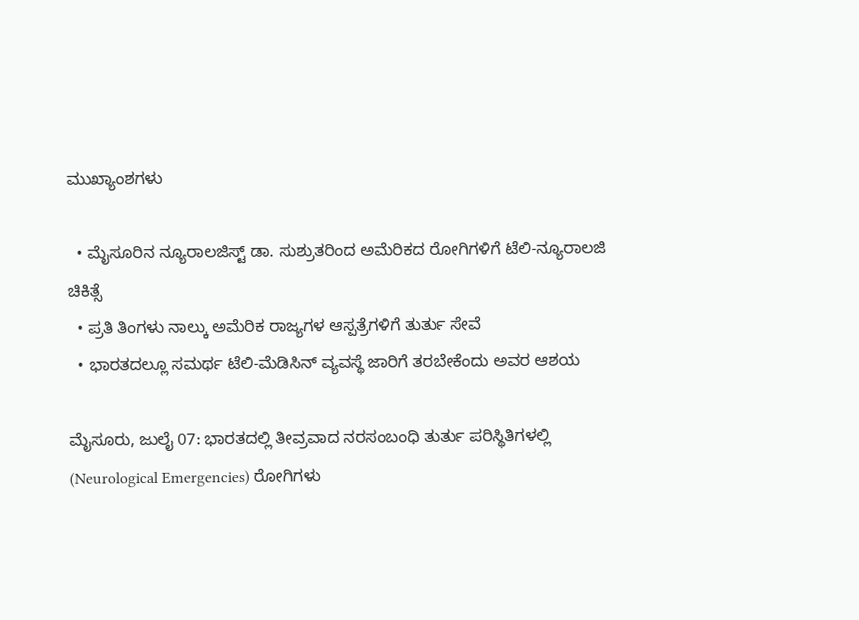ಮುಖ್ಯಾಂಶಗಳು

  • ಮೈಸೂರಿನ ನ್ಯೂರಾಲಜಿಸ್ಟ್ ಡಾ. ಸುಶ್ರುತರಿಂದ ಅಮೆರಿಕದ ರೋಗಿಗಳಿಗೆ ಟೆಲಿ-ನ್ಯೂರಾಲಜಿ ಚಿಕಿತ್ಸೆ
  • ಪ್ರತಿ ತಿಂಗಳು ನಾಲ್ಕು ಅಮೆರಿಕ ರಾಜ್ಯಗಳ ಆಸ್ಪತ್ರೆಗಳಿಗೆ ತುರ್ತು ಸೇವೆ
  • ಭಾರತದಲ್ಲೂ ಸಮರ್ಥ ಟೆಲಿ-ಮೆಡಿಸಿನ್ ವ್ಯವಸ್ಥೆ ಜಾರಿಗೆ ತರಬೇಕೆಂದು ಅವರ ಆಶಯ

ಮೈಸೂರು, ಜುಲೈ 07: ಭಾರತದಲ್ಲಿ ತೀವ್ರವಾದ ನರಸಂಬಂಧಿ ತುರ್ತು ಪರಿಸ್ಥಿತಿಗಳಲ್ಲಿ (Neurological Emergencies) ರೋಗಿಗಳು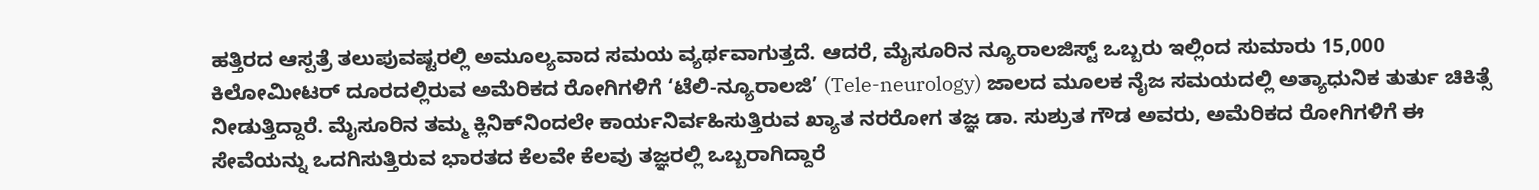ಹತ್ತಿರದ ಆಸ್ಪತ್ರೆ ತಲುಪುವಷ್ಟರಲ್ಲಿ ಅಮೂಲ್ಯವಾದ ಸಮಯ ವ್ಯರ್ಥವಾಗುತ್ತದೆ. ಆದರೆ, ಮೈಸೂರಿನ ನ್ಯೂರಾಲಜಿಸ್ಟ್ ಒಬ್ಬರು ಇಲ್ಲಿಂದ ಸುಮಾರು 15,000 ಕಿಲೋಮೀಟರ್ ದೂರದಲ್ಲಿರುವ ಅಮೆರಿಕದ ರೋಗಿಗಳಿಗೆ ‘ಟೆಲಿ-ನ್ಯೂರಾಲಜಿ’ (Tele-neurology) ಜಾಲದ ಮೂಲಕ ನೈಜ ಸಮಯದಲ್ಲಿ ಅತ್ಯಾಧುನಿಕ ತುರ್ತು ಚಿಕಿತ್ಸೆ ನೀಡುತ್ತಿದ್ದಾರೆ. ಮೈಸೂರಿನ ತಮ್ಮ ಕ್ಲಿನಿಕ್‌ನಿಂದಲೇ ಕಾರ್ಯನಿರ್ವಹಿಸುತ್ತಿರುವ ಖ್ಯಾತ ನರರೋಗ ತಜ್ಞ ಡಾ. ಸುಶ್ರುತ ಗೌಡ ಅವರು, ಅಮೆರಿಕದ ರೋಗಿಗಳಿಗೆ ಈ ಸೇವೆಯನ್ನು ಒದಗಿಸುತ್ತಿರುವ ಭಾರತದ ಕೆಲವೇ ಕೆಲವು ತಜ್ಞರಲ್ಲಿ ಒಬ್ಬರಾಗಿದ್ದಾರೆ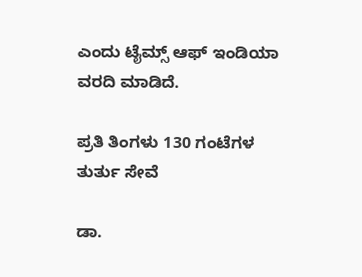ಎಂದು ಟೈಮ್ಸ್ ಆಫ್ ಇಂಡಿಯಾ ವರದಿ ಮಾಡಿದೆ.

ಪ್ರತಿ ತಿಂಗಳು 130 ಗಂಟೆಗಳ ತುರ್ತು ಸೇವೆ

ಡಾ.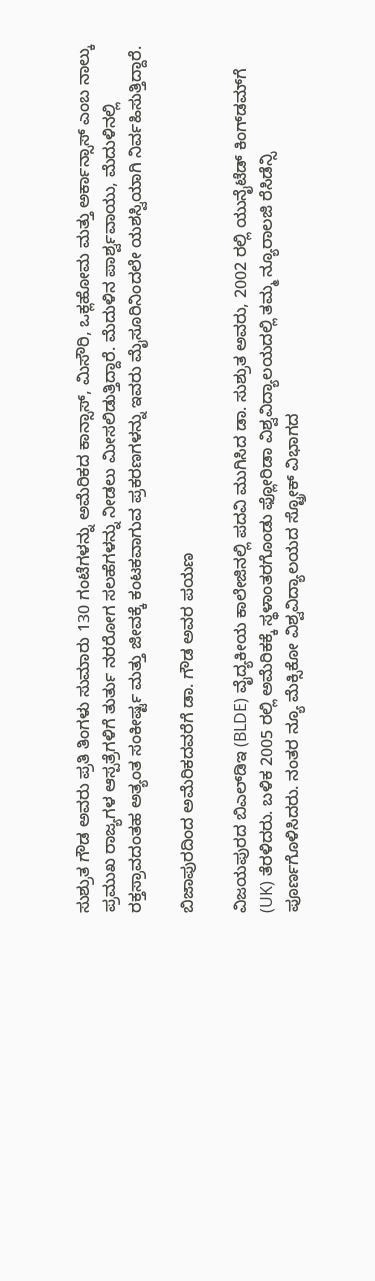ಸುಶ್ರುತ ಗೌಡ ಅವರು ಪ್ರತಿ ತಿಂಗಳು ಸುಮಾರು 130 ಗಂಟೆಗಳನ್ನು ಅಮೆರಿಕದ ಕಾನ್ಸಾಸ್, ಮಿಸೌರಿ, ಒಕ್ಲಹೋಮ ಮತ್ತು ಅರ್ಕಾನ್ಸಾಸ್ ಎಂಬ ನಾಲ್ಕು ಪ್ರಮುಖ ರಾಜ್ಯಗಳ ಆಸ್ಪತ್ರೆಗಳಿಗೆ ತುರ್ತು ನರರೋಗ ಸಲಹೆಗಳನ್ನು ನೀಡಲು ಮೀಸಲಿಡುತ್ತಿದ್ದಾರೆ. ಮೆದುಳಿನ ಪಾರ್ಶ್ವವಾಯು, ಮೆದುಳಿನಲ್ಲಿ ರಕ್ತಸ್ರಾವದಂತಹ ಅತ್ಯಂತ ಸಂಕೀರ್ಷ್ಟ ಮತ್ತು ಜೀವಕ್ಕೆ ಕಂಟಕವಾಗುವ ಪ್ರಕರಣಗಳನ್ನು ಇವರು ಮೈಸೂರಿನಿಂದಲೇ ಯಶಸ್ವಿಯಾಗಿ ನಿರ್ವಹಿಸುತ್ತಿದ್ದಾರೆ.

ಬಿಜಾಪುರದಿಂದ ಅಮೆರಿಕದವರೆಗೆ ಡಾ. ಗೌಡ ಅವರ ಪಯಣ

ವಿಜಯಪುರದ ಬಿಎಲ್‌ಡಿಇ (BLDE) ವೈದ್ಯಕೀಯ ಕಾಲೇಜಿನಲ್ಲಿ ಪದವಿ ಮುಗಿಸಿದ ಡಾ. ಸುಶ್ರುತ ಅವರು, 2002 ರಲ್ಲಿ ಯುನೈಟೆಡ್ ಕಿಂಗ್‌ಡಮ್‌ಗೆ (UK) ತೆರಳಿದರು. ಬಳಿಕ 2005 ರಲ್ಲಿ ಅಮೆರಿಕಕ್ಕೆ ಸ್ಥಳಾಂತರಗೊಂಡು ಫ್ಲೋರಿಡಾ ವಿಶ್ವವಿದ್ಯಾಲಯದಲ್ಲಿ ತಮ್ಮ ನ್ಯೂರಾಲಜಿ ರೆಸಿಡೆನ್ಸಿ ಪೂರ್ಣಗೊಳಿಸಿದರು. ನಂತರ ನ್ಯೂ ಮೆಕ್ಸಿಕೋ ವಿಶ್ವವಿದ್ಯಾಲಯದ ಸ್ಟ್ರೋಕ್ ವಿಭಾಗದ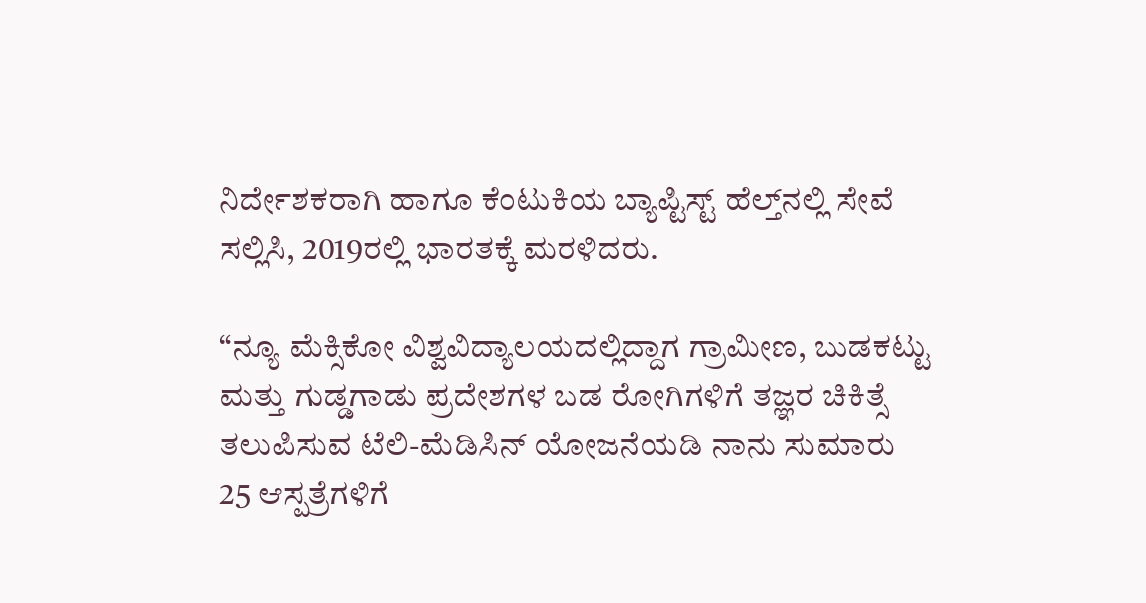ನಿರ್ದೇಶಕರಾಗಿ ಹಾಗೂ ಕೆಂಟುಕಿಯ ಬ್ಯಾಪ್ಟಿಸ್ಟ್ ಹೆಲ್ತ್‌ನಲ್ಲಿ ಸೇವೆ ಸಲ್ಲಿಸಿ, 2019ರಲ್ಲಿ ಭಾರತಕ್ಕೆ ಮರಳಿದರು.

“ನ್ಯೂ ಮೆಕ್ಸಿಕೋ ವಿಶ್ವವಿದ್ಯಾಲಯದಲ್ಲಿದ್ದಾಗ ಗ್ರಾಮೀಣ, ಬುಡಕಟ್ಟು ಮತ್ತು ಗುಡ್ಡಗಾಡು ಪ್ರದೇಶಗಳ ಬಡ ರೋಗಿಗಳಿಗೆ ತಜ್ಞರ ಚಿಕಿತ್ಸೆ ತಲುಪಿಸುವ ಟೆಲಿ-ಮೆಡಿಸಿನ್ ಯೋಜನೆಯಡಿ ನಾನು ಸುಮಾರು 25 ಆಸ್ಪತ್ರೆಗಳಿಗೆ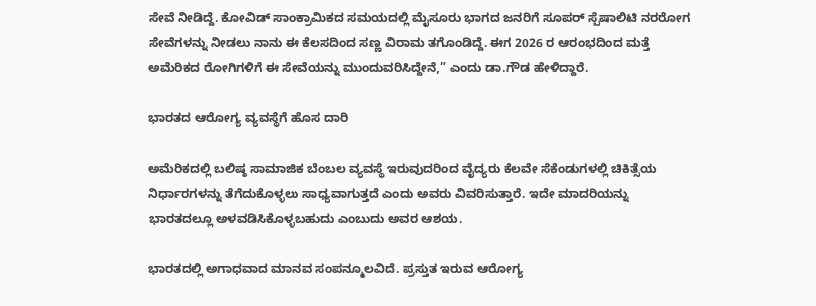ಸೇವೆ ನೀಡಿದ್ದೆ. ಕೋವಿಡ್ ಸಾಂಕ್ರಾಮಿಕದ ಸಮಯದಲ್ಲಿ ಮೈಸೂರು ಭಾಗದ ಜನರಿಗೆ ಸೂಪರ್ ಸ್ಪೆಷಾಲಿಟಿ ನರರೋಗ ಸೇವೆಗಳನ್ನು ನೀಡಲು ನಾನು ಈ ಕೆಲಸದಿಂದ ಸಣ್ಣ ವಿರಾಮ ತಗೊಂಡಿದ್ದೆ. ಈಗ 2026 ರ ಆರಂಭದಿಂದ ಮತ್ತೆ ಅಮೆರಿಕದ ರೋಗಿಗಳಿಗೆ ಈ ಸೇವೆಯನ್ನು ಮುಂದುವರಿಸಿದ್ದೇನೆ,” ಎಂದು ಡಾ.ಗೌಡ ಹೇಳಿದ್ದಾರೆ.

ಭಾರತದ ಆರೋಗ್ಯ ವ್ಯವಸ್ಥೆಗೆ ಹೊಸ ದಾರಿ

ಅಮೆರಿಕದಲ್ಲಿ ಬಲಿಷ್ಠ ಸಾಮಾಜಿಕ ಬೆಂಬಲ ವ್ಯವಸ್ಥೆ ಇರುವುದರಿಂದ ವೈದ್ಯರು ಕೆಲವೇ ಸೆಕೆಂಡುಗಳಲ್ಲಿ ಚಿಕಿತ್ಸೆಯ ನಿರ್ಧಾರಗಳನ್ನು ತೆಗೆದುಕೊಳ್ಳಲು ಸಾಧ್ಯವಾಗುತ್ತದೆ ಎಂದು ಅವರು ವಿವರಿಸುತ್ತಾರೆ. ಇದೇ ಮಾದರಿಯನ್ನು ಭಾರತದಲ್ಲೂ ಅಳವಡಿಸಿಕೊಳ್ಳಬಹುದು ಎಂಬುದು ಅವರ ಆಶಯ.

ಭಾರತದಲ್ಲಿ ಅಗಾಧವಾದ ಮಾನವ ಸಂಪನ್ಮೂಲವಿದೆ. ಪ್ರಸ್ತುತ ಇರುವ ಆರೋಗ್ಯ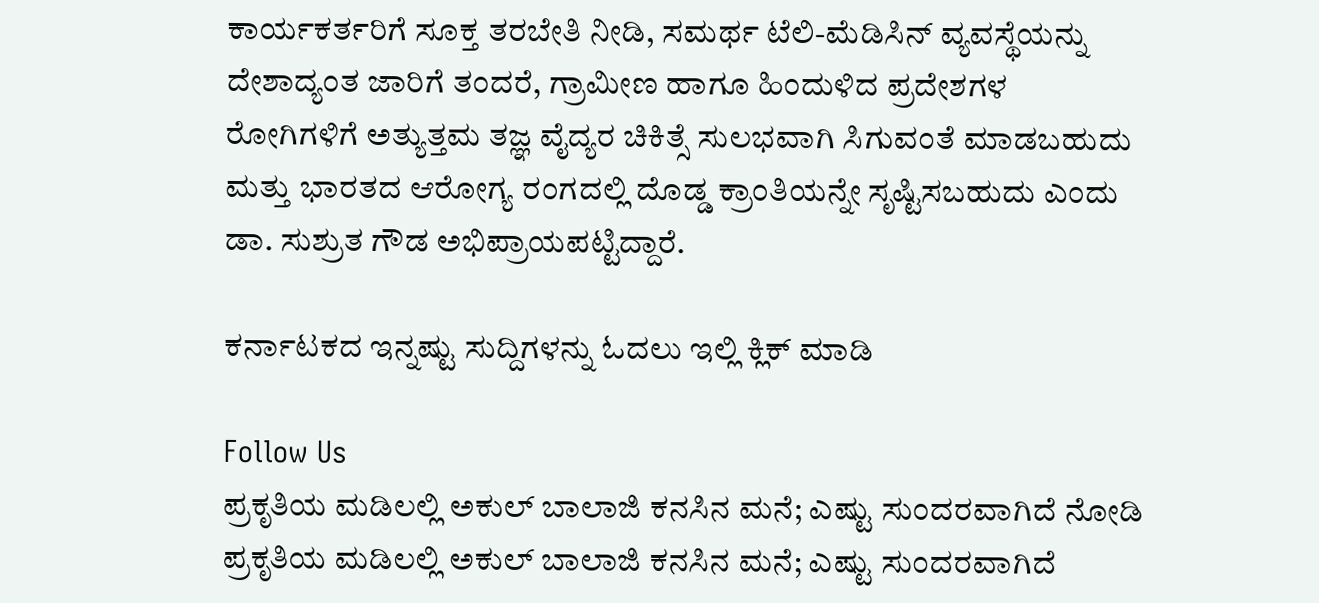ಕಾರ್ಯಕರ್ತರಿಗೆ ಸೂಕ್ತ ತರಬೇತಿ ನೀಡಿ, ಸಮರ್ಥ ಟೆಲಿ-ಮೆಡಿಸಿನ್ ವ್ಯವಸ್ಥೆಯನ್ನು ದೇಶಾದ್ಯಂತ ಜಾರಿಗೆ ತಂದರೆ, ಗ್ರಾಮೀಣ ಹಾಗೂ ಹಿಂದುಳಿದ ಪ್ರದೇಶಗಳ ರೋಗಿಗಳಿಗೆ ಅತ್ಯುತ್ತಮ ತಜ್ಞ ವೈದ್ಯರ ಚಿಕಿತ್ಸೆ ಸುಲಭವಾಗಿ ಸಿಗುವಂತೆ ಮಾಡಬಹುದು ಮತ್ತು ಭಾರತದ ಆರೋಗ್ಯ ರಂಗದಲ್ಲಿ ದೊಡ್ಡ ಕ್ರಾಂತಿಯನ್ನೇ ಸೃಷ್ಟಿಸಬಹುದು ಎಂದು ಡಾ. ಸುಶ್ರುತ ಗೌಡ ಅಭಿಪ್ರಾಯಪಟ್ಟಿದ್ದಾರೆ.

ಕರ್ನಾಟಕದ ಇನ್ನಷ್ಟು ಸುದ್ದಿಗಳನ್ನು ಓದಲು ಇಲ್ಲಿ ಕ್ಲಿಕ್ ಮಾಡಿ

Follow Us
ಪ್ರಕೃತಿಯ ಮಡಿಲಲ್ಲಿ ಅಕುಲ್ ಬಾಲಾಜಿ ಕನಸಿನ ಮನೆ; ಎಷ್ಟು ಸುಂದರವಾಗಿದೆ ನೋಡಿ
ಪ್ರಕೃತಿಯ ಮಡಿಲಲ್ಲಿ ಅಕುಲ್ ಬಾಲಾಜಿ ಕನಸಿನ ಮನೆ; ಎಷ್ಟು ಸುಂದರವಾಗಿದೆ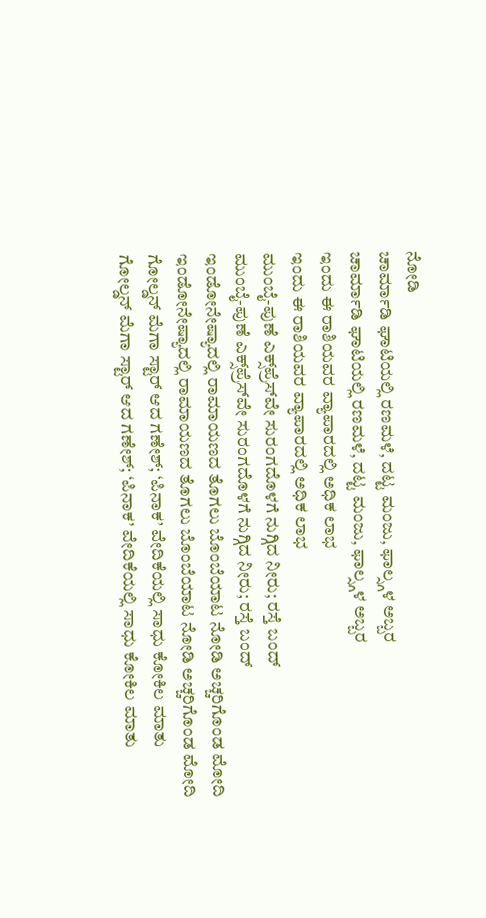ನೋಡಿ
ಚಾರ್ಮಾಡಿ ಘಾಟಿಯಲ್ಲಿ ರಣಮಳೆ, ದಟ್ಟ ಮಂಜು, ಫಾಲ್ಸ್ಗಳ ಅಬ್ಬರ
ಚಾರ್ಮಾಡಿ ಘಾಟಿಯಲ್ಲಿ ರಣಮಳೆ, ದಟ್ಟ ಮಂಜು, ಫಾಲ್ಸ್ಗಳ ಅಬ್ಬರ
ಇಂದು ಈ ರಾಶಿಯವರ ವ್ಯಾಪಾರದಲ್ಲಿ ಅಧಿಕ ಲಾಭ
ಇಂದು ಈ ರಾಶಿಯವರ ವ್ಯಾಪಾರದಲ್ಲಿ ಅಧಿಕ ಲಾಭ
ಮುಂಬೈ-ಪುಣೆ ಎಕ್ಸ್‌ಪ್ರೆಸ್‌ವೇ ಸುರಂಗದೊಳಗೆ ನುಗ್ಗಿದ ನೀರು; ರಸ್ತೆ ಬಂದ್
ಮುಂಬೈ-ಪುಣೆ ಎಕ್ಸ್‌ಪ್ರೆಸ್‌ವೇ ಸುರಂಗದೊಳಗೆ ನುಗ್ಗಿದ ನೀರು; ರಸ್ತೆ ಬಂದ್
ಇಂಡೋನೇಷ್ಯಾದಲ್ಲಿ ರಾಮಾಯಣದ ತೊಗಲು ಬೊಂಬೆಯಾಟ ನೋಡಿ ಅಚ್ಚರಿಗೊಂಡ ಮೋದಿ
ಇಂಡೋನೇಷ್ಯಾದಲ್ಲಿ ರಾಮಾಯಣದ ತೊಗಲು ಬೊಂಬೆಯಾಟ ನೋಡಿ ಅಚ್ಚರಿಗೊಂಡ ಮೋದಿ
ಗೋಲ್ಡನ್ ಮೆಗಾ ಸ್ಟಾರ್ ಆದ ಗಣೇಶ್; ‘ಪಿನಾಕ’ ವೇದಿಕೆಯಲ್ಲಿ ಸಾಧು ಕೋಕಿಲ ಮಾತು
ಗೋಲ್ಡನ್ ಮೆಗಾ ಸ್ಟಾರ್ ಆದ ಗಣೇಶ್; ‘ಪಿನಾಕ’ ವೇದಿಕೆಯಲ್ಲಿ ಸಾಧು ಕೋಕಿಲ ಮಾತು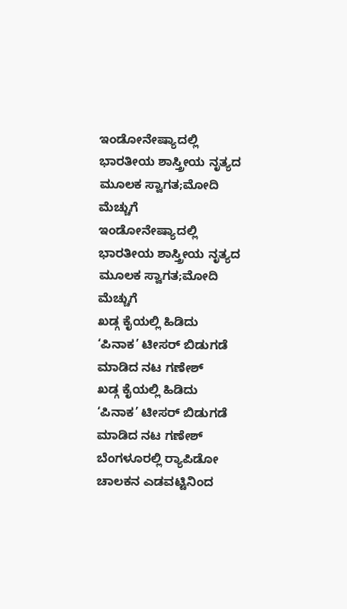ಇಂಡೋನೇಷ್ಯಾದಲ್ಲಿ ಭಾರತೀಯ ಶಾಸ್ತ್ರೀಯ ನೃತ್ಯದ ಮೂಲಕ ಸ್ವಾಗತ;ಮೋದಿ ಮೆಚ್ಚುಗೆ
ಇಂಡೋನೇಷ್ಯಾದಲ್ಲಿ ಭಾರತೀಯ ಶಾಸ್ತ್ರೀಯ ನೃತ್ಯದ ಮೂಲಕ ಸ್ವಾಗತ;ಮೋದಿ ಮೆಚ್ಚುಗೆ
ಖಡ್ಗ ಕೈಯಲ್ಲಿ ಹಿಡಿದು ‘ಪಿನಾಕ’ ಟೀಸರ್ ಬಿಡುಗಡೆ ಮಾಡಿದ ನಟ ಗಣೇಶ್
ಖಡ್ಗ ಕೈಯಲ್ಲಿ ಹಿಡಿದು ‘ಪಿನಾಕ’ ಟೀಸರ್ ಬಿಡುಗಡೆ ಮಾಡಿದ ನಟ ಗಣೇಶ್
ಬೆಂಗಳೂರಲ್ಲಿ ರ್‍ಯಾಪಿಡೋ ಚಾಲಕನ ಎಡವಟ್ಟಿನಿಂದ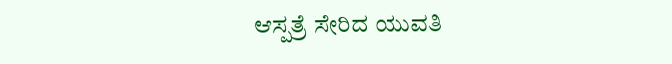ಆಸ್ಪತ್ರೆ ಸೇರಿದ ಯುವತಿ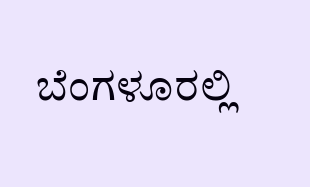ಬೆಂಗಳೂರಲ್ಲಿ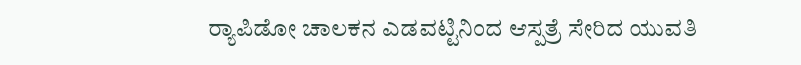ರ್‍ಯಾಪಿಡೋ ಚಾಲಕನ ಎಡವಟ್ಟಿನಿಂದ ಆಸ್ಪತ್ರೆ ಸೇರಿದ ಯುವತಿ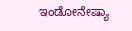ಇಂಡೋನೇಷ್ಯಾ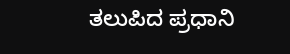ತಲುಪಿದ ಪ್ರಧಾನಿ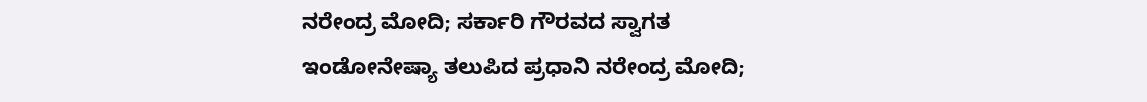ನರೇಂದ್ರ ಮೋದಿ; ಸರ್ಕಾರಿ ಗೌರವದ ಸ್ವಾಗತ
ಇಂಡೋನೇಷ್ಯಾ ತಲುಪಿದ ಪ್ರಧಾನಿ ನರೇಂದ್ರ ಮೋದಿ;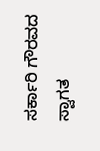ಸರ್ಕಾರಿ ಗೌರವದ ಸ್ವಾಗತ